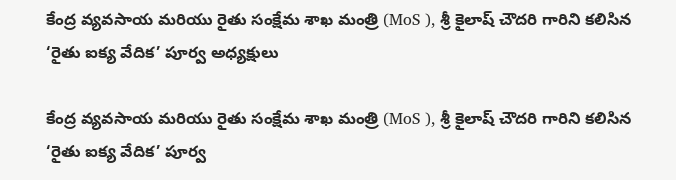కేంద్ర వ్యవసాయ మరియు రైతు సంక్షేమ శాఖ మంత్రి (MoS ), శ్రీ కైలాష్ చౌదరి గారిని కలిసిన ‘రైతు ఐక్య వేదిక’ పూర్వ అధ్యక్షులు

కేంద్ర వ్యవసాయ మరియు రైతు సంక్షేమ శాఖ మంత్రి (MoS ), శ్రీ కైలాష్ చౌదరి గారిని కలిసిన ‘రైతు ఐక్య వేదిక’ పూర్వ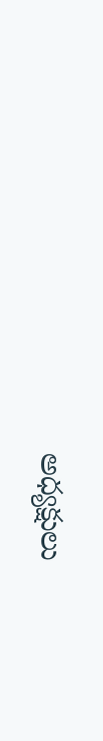అధ్యక్షులు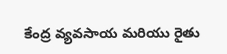కేంద్ర వ్యవసాయ మరియు రైతు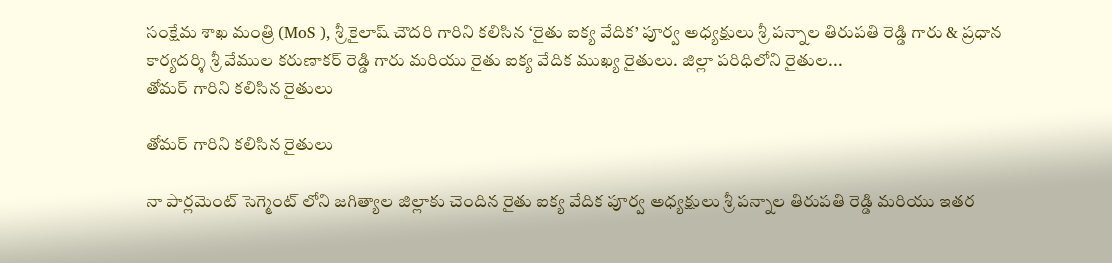సంక్షేమ శాఖ మంత్రి (MoS ), శ్రీ కైలాష్ చౌదరి గారిని కలిసిన ‘రైతు ఐక్య వేదిక’ పూర్వ అధ్యక్షులు శ్రీ పన్నాల తిరుపతి రెడ్డి గారు & ప్రధాన కార్యదర్శి శ్రీ వేముల కరుణాకర్ రెడ్డి గారు మరియు రైతు ఐక్య వేదిక ముఖ్య రైతులు. జిల్లా పరిధిలోని రైతుల...
తోమర్ గారిని కలిసిన రైతులు

తోమర్ గారిని కలిసిన రైతులు

నా పార్లమెంట్ సెగ్మెంట్ లోని జగిత్యాల జిల్లాకు చెందిన రైతు ఐక్య వేదిక పూర్వ అధ్యక్షులు శ్రీ పన్నాల తిరుపతి రెడ్డి మరియు ఇతర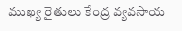ముఖ్య రైతులు కేంద్ర వ్యవసాయ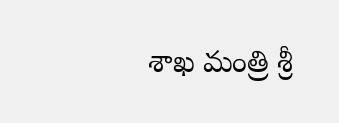శాఖ మంత్రి శ్రీ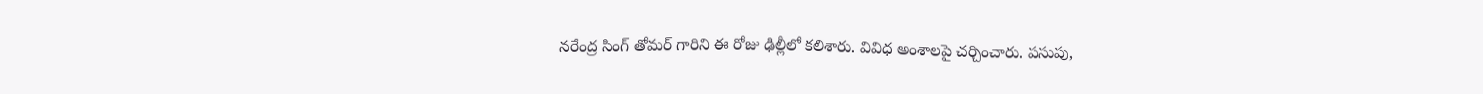నరేంద్ర సింగ్ తోమర్ గారిని ఈ రోజు ఢిల్లీలో కలిశారు. వివిధ అంశాలపై చర్చించారు. పసుపు,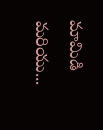మామిడి మరియు...